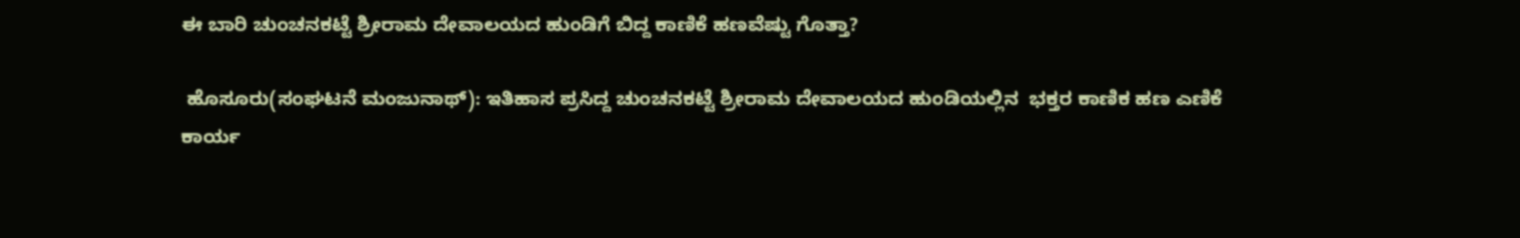ಈ ಬಾರಿ ಚುಂಚನಕಟ್ಟೆ ಶ್ರೀರಾಮ ದೇವಾಲಯದ ಹುಂಡಿಗೆ ಬಿದ್ದ ಕಾಣಿಕೆ ಹಣವೆಷ್ಟು ಗೊತ್ತಾ?

 ಹೊಸೂರು(ಸಂಘಟನೆ ಮಂಜುನಾಥ್): ಇತಿಹಾಸ ಪ್ರಸಿದ್ದ ಚುಂಚನಕಟ್ಟೆ ಶ್ರೀರಾಮ ದೇವಾಲಯದ ಹುಂಡಿಯಲ್ಲಿನ  ಭಕ್ತರ ಕಾಣಿಕ ಹಣ ಎಣಿಕೆ ಕಾರ್ಯ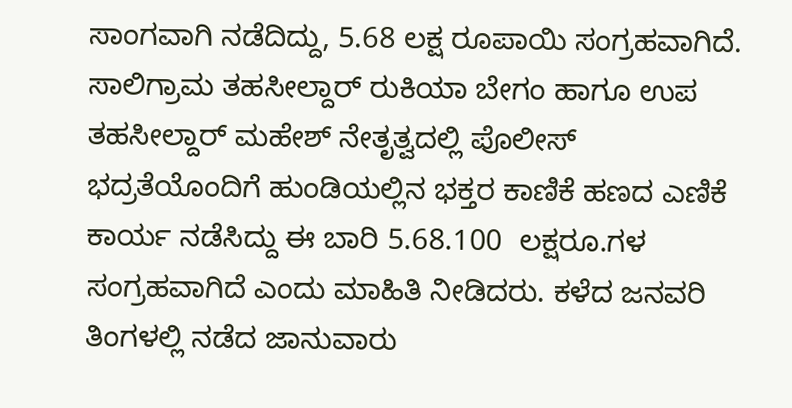ಸಾಂಗವಾಗಿ ನಡೆದಿದ್ದು, 5.68 ಲಕ್ಷ ರೂಪಾಯಿ ಸಂಗ್ರಹವಾಗಿದೆ. ಸಾಲಿಗ್ರಾಮ ತಹಸೀಲ್ದಾರ್ ರುಕಿಯಾ ಬೇಗಂ ಹಾಗೂ ಉಪ ತಹಸೀಲ್ದಾರ್ ಮಹೇಶ್ ನೇತೃತ್ವದಲ್ಲಿ ಪೊಲೀಸ್ ಭದ್ರತೆಯೊಂದಿಗೆ ಹುಂಡಿಯಲ್ಲಿನ ಭಕ್ತರ ಕಾಣಿಕೆ ಹಣದ ಎಣಿಕೆ ಕಾರ್ಯ ನಡೆಸಿದ್ದು ಈ ಬಾರಿ 5.68.100  ಲಕ್ಷರೂ.ಗಳ  ಸಂಗ್ರಹವಾಗಿದೆ ಎಂದು ಮಾಹಿತಿ ನೀಡಿದರು. ಕಳೆದ ಜನವರಿ  ತಿಂಗಳಲ್ಲಿ ನಡೆದ ಜಾನುವಾರು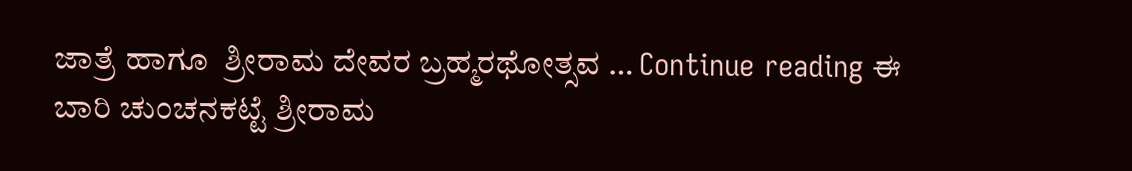ಜಾತ್ರೆ ಹಾಗೂ  ಶ್ರೀರಾಮ ದೇವರ ಬ್ರಹ್ಮರಥೋತ್ಸವ … Continue reading ಈ ಬಾರಿ ಚುಂಚನಕಟ್ಟೆ ಶ್ರೀರಾಮ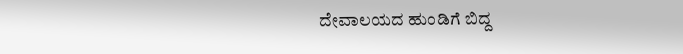ದೇವಾಲಯದ ಹುಂಡಿಗೆ ಬಿದ್ದ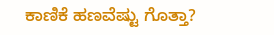ಕಾಣಿಕೆ ಹಣವೆಷ್ಟು ಗೊತ್ತಾ?